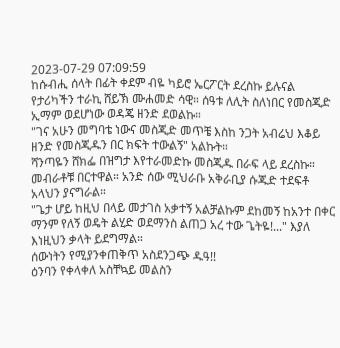2023-07-29 07:09:59
ከሱብሒ ሰላት በፊት ቀደም ብዬ ካይሮ ኤርፖርት ደረስኩ ይሉናል የታሪካችን ተራኪ ሸይኽ ሙሐመድ ሳዊ። ሰዓቱ ለሊት ስለነበር የመስጂድ ኢማም ወደሆነው ወዳጄ ዘንድ ደወልኩ።
"ገና አሁን መግባቴ ነውና መስጂድ መጥቼ እስከ ንጋት አብሬህ እቆይ ዘንድ የመስጂዱን በር ክፍት ተውልኝ" አልኩት።
ሻንጣዬን ሸክፌ በዝግታ እየተራመድኩ መስጂዱ በራፍ ላይ ደረስኩ። መብራቶቹ በርተዋል። አንድ ሰው ሚህራቡ አቅራቢያ ሱጁድ ተደፍቶ አላህን ያናግራል።
"ጌታ ሆይ ከዚህ በላይ መታገስ አቃተኝ አልቻልኩም ደከመኝ ከአንተ በቀር ማንም የለኝ ወዴት ልሂድ ወደማንስ ልጠጋ አረ ተው ጌትዬ!..." እያለ እነዚህን ቃላት ይደግማል።
ሰውነትን የሚያንቀጠቅጥ አስደንጋጭ ዱዓ!!
ዕንባን የቀላቀለ አስቸኳይ መልስን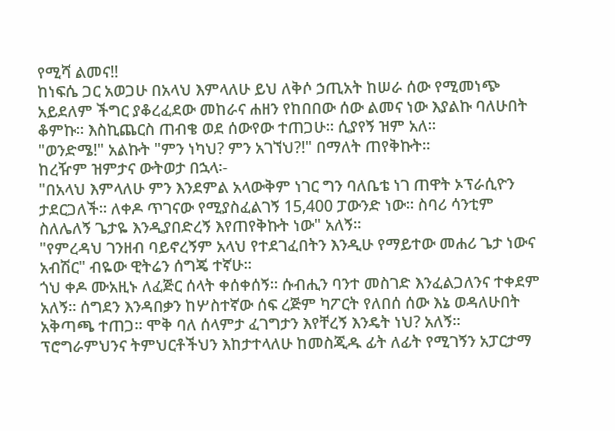የሚሻ ልመና!!
ከነፍሴ ጋር አወጋሁ በአላህ እምላለሁ ይህ ለቅሶ ኃጢአት ከሠራ ሰው የሚመነጭ አይደለም ችግር ያቆረፈደው መከራና ሐዘን የከበበው ሰው ልመና ነው እያልኩ ባለሁበት ቆምኩ። እስኪጨርስ ጠብቄ ወደ ሰውየው ተጠጋሁ። ሲያየኝ ዝም አለ።
"ወንድሜ!" አልኩት "ምን ነካህ? ምን አገኘህ?!" በማለት ጠየቅኩት።
ከረዥም ዝምታና ውትወታ በኋላ፡-
"በአላህ እምላለሁ ምን እንደምል አላውቅም ነገር ግን ባለቤቴ ነገ ጠዋት ኦፕራሲዮን ታደርጋለች። ለቀዶ ጥገናው የሚያስፈልገኝ 15,400 ፓውንድ ነው። ስባሪ ሳንቲም ስለሌለኝ ጌታዬ እንዲያበድረኝ እየጠየቅኩት ነው" አለኝ።
"የምረዳህ ገንዘብ ባይኖረኝም አላህ የተደገፈበትን እንዲሁ የማይተው መሐሪ ጌታ ነውና አብሽር" ብዬው ዊትሬን ሰግጄ ተኛሁ።
ጎህ ቀዶ ሙአዚኑ ለፈጅር ሰላት ቀሰቀሰኝ። ሱብሒን ባንተ መስገድ እንፈልጋለንና ተቀደም አለኝ። ሰግደን እንዳበቃን ከሦስተኛው ሰፍ ረጅም ካፖርት የለበሰ ሰው እኔ ወዳለሁበት አቅጣጫ ተጠጋ። ሞቅ ባለ ሰላምታ ፈገግታን እየቸረኝ እንዴት ነህ? አለኝ።
ፕሮግራምህንና ትምህርቶችህን እከታተላለሁ ከመስጂዱ ፊት ለፊት የሚገኝን አፓርታማ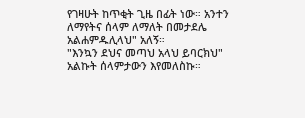የገዛሁት ከጥቂት ጊዜ በፊት ነው። አንተን ለማየትና ሰላም ለማለት በመታደሌ አልሐምዱሊላህ" አለኝ።
"እንኳን ደህና መጣህ አላህ ይባርክህ" አልኩት ሰላምታውን እየመለስኩ።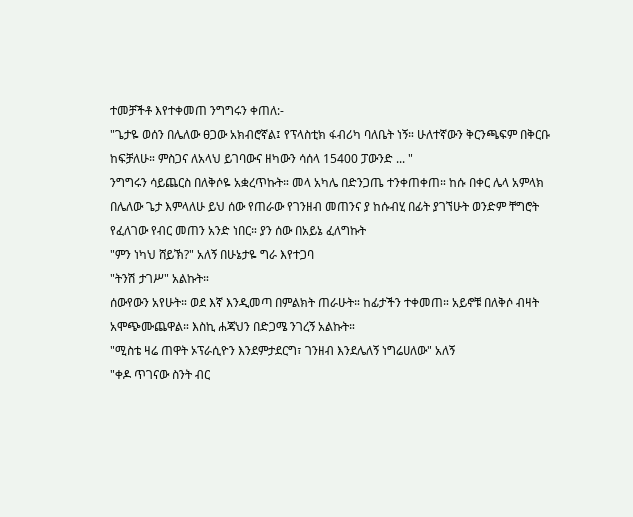ተመቻችቶ እየተቀመጠ ንግግሩን ቀጠለ:-
"ጌታዬ ወሰን በሌለው ፀጋው አክብሮኛል፤ የፕላስቲክ ፋብሪካ ባለቤት ነኝ። ሁለተኛውን ቅርንጫፍም በቅርቡ ከፍቻለሁ። ምስጋና ለአላህ ይገባውና ዘካውን ሳሰላ 15400 ፓውንድ ... "
ንግግሩን ሳይጨርስ በለቅሶዬ አቋረጥኩት። መላ አካሌ በድንጋጤ ተንቀጠቀጠ። ከሱ በቀር ሌላ አምላክ በሌለው ጌታ እምላለሁ ይህ ሰው የጠራው የገንዘብ መጠንና ያ ከሱብሂ በፊት ያገኘሁት ወንድም ቸግሮት የፈለገው የብር መጠን አንድ ነበር። ያን ሰው በአይኔ ፈለግኩት
"ምን ነካህ ሸይኽ?" አለኝ በሁኔታዬ ግራ እየተጋባ
"ትንሽ ታገሥ" አልኩት።
ሰውየውን አየሁት። ወደ እኛ እንዲመጣ በምልክት ጠራሁት። ከፊታችን ተቀመጠ። አይኖቹ በለቅሶ ብዛት አሞጭሙጨዋል። እስኪ ሐጃህን በድጋሜ ንገረኝ አልኩት።
"ሚስቴ ዛሬ ጠዋት ኦፕራሲዮን እንደምታደርግ፣ ገንዘብ እንደሌለኝ ነግሬሀለው" አለኝ
"ቀዶ ጥገናው ስንት ብር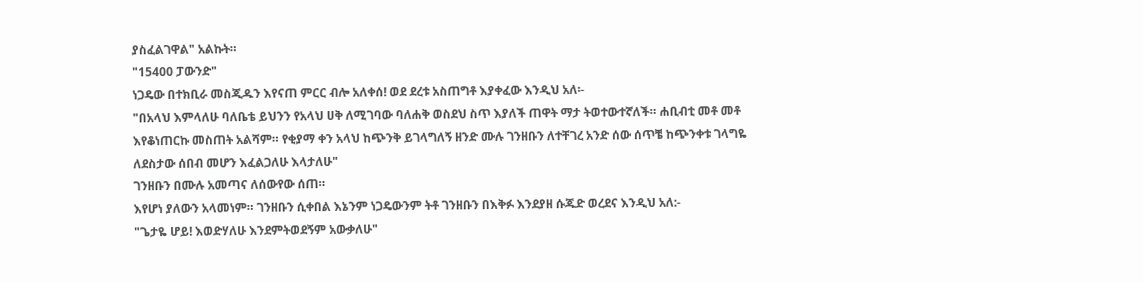ያስፈልገዋል" አልኩት።
"15400 ፓውንድ"
ነጋዴው በተክቢራ መስጂዱን እየናጠ ምርር ብሎ አለቀሰ! ወደ ደረቱ አስጠግቶ እያቀፈው እንዲህ አለ፡-
"በአላህ እምላለሁ ባለቤቴ ይህንን የአላህ ሀቅ ለሚገባው ባለሐቅ ወስደህ ስጥ እያለች ጠዋት ማታ ትወተውተኛለች። ሐቢብቲ መቶ መቶ እየቆነጠርኩ መስጠት አልሻም። የቂያማ ቀን አላህ ከጭንቅ ይገላግለኝ ዘንድ ሙሉ ገንዘቡን ለተቸገረ አንድ ሰው ሰጥቼ ከጭንቀቱ ገላግዬ ለደስታው ሰበብ መሆን እፈልጋለሁ እላታለሁ"
ገንዘቡን በሙሉ አመጣና ለሰውየው ሰጠ።
እየሆነ ያለውን አላመነም። ገንዘቡን ሲቀበል እኔንም ነጋዴውንም ትቶ ገንዘቡን በእቅፉ እንደያዘ ሱጁድ ወረደና እንዲህ አለ:-
"ጌታዬ ሆይ! እወድሃለሁ እንደምትወደኝም አውቃለሁ"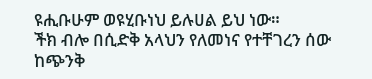ዩሒቡሁም ወዩሂቡነህ ይሉሀል ይህ ነው።
ችክ ብሎ በሲድቅ አላህን የለመነና የተቸገረን ሰው ከጭንቅ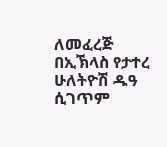ለመፈረጅ በኢኽላስ የታተረ ሁለትዮሽ ዱዓ ሲገጥም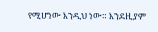የሚሆነው እንዲህ ነው። እንደዚያም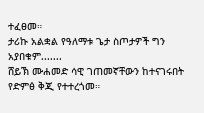ተፈፀመ።
ታሪኩ አልቋል የዓለማቱ ጌታ ስጦታዎች ግን አያበቁም.......
ሸይኽ ሙሐመድ ሳዊ ገጠመኛቸውን ከተናገሩበት የድምፅ ቅጂ የተተረጎመ።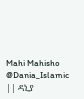Mahi Mahisho
@Dania_Islamic || ዳኒያ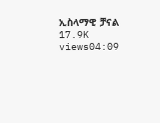ኢስላማዊ ቻናል
17.9K views04:09